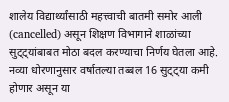शालेय विद्यार्थ्यांसाठी महत्त्वाची बातमी समोर आली (cancelled) असून शिक्षण विभागाने शाळांच्या सुट्ट्यांबाबत मोठा बदल करण्याचा निर्णय घेतला आहे. नव्या धोरणानुसार वर्षातल्या तब्बल 16 सुट्ट्या कमी होणार असून या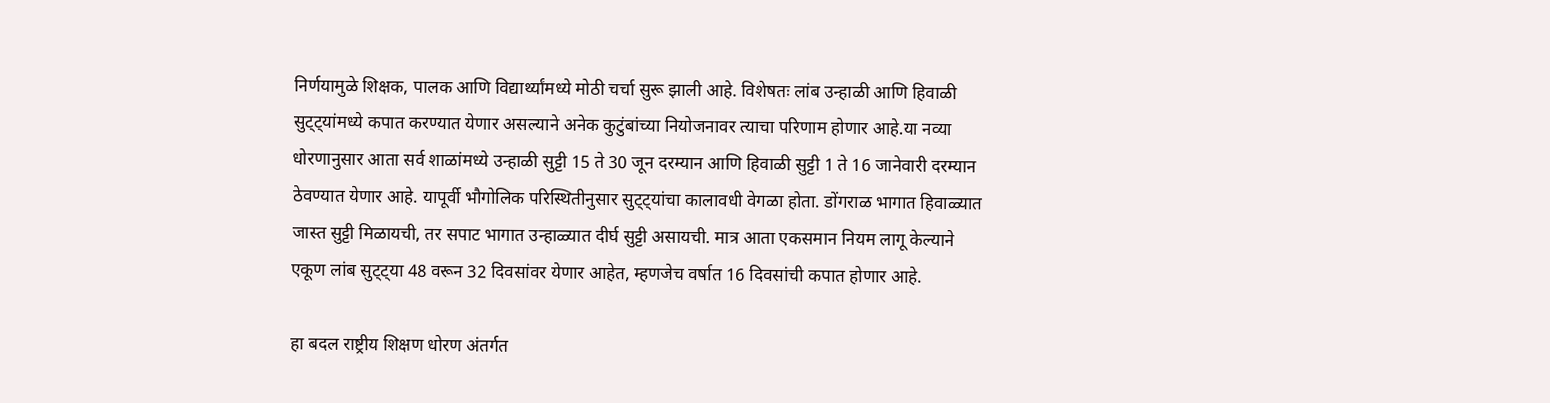निर्णयामुळे शिक्षक, पालक आणि विद्यार्थ्यांमध्ये मोठी चर्चा सुरू झाली आहे. विशेषतः लांब उन्हाळी आणि हिवाळी सुट्ट्यांमध्ये कपात करण्यात येणार असल्याने अनेक कुटुंबांच्या नियोजनावर त्याचा परिणाम होणार आहे.या नव्या धोरणानुसार आता सर्व शाळांमध्ये उन्हाळी सुट्टी 15 ते 30 जून दरम्यान आणि हिवाळी सुट्टी 1 ते 16 जानेवारी दरम्यान ठेवण्यात येणार आहे. यापूर्वी भौगोलिक परिस्थितीनुसार सुट्ट्यांचा कालावधी वेगळा होता. डोंगराळ भागात हिवाळ्यात जास्त सुट्टी मिळायची, तर सपाट भागात उन्हाळ्यात दीर्घ सुट्टी असायची. मात्र आता एकसमान नियम लागू केल्याने एकूण लांब सुट्ट्या 48 वरून 32 दिवसांवर येणार आहेत, म्हणजेच वर्षात 16 दिवसांची कपात होणार आहे.

हा बदल राष्ट्रीय शिक्षण धोरण अंतर्गत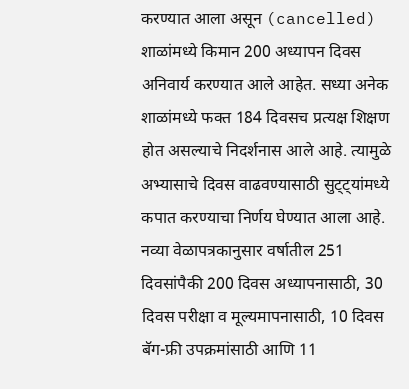करण्यात आला असून (cancelled) शाळांमध्ये किमान 200 अध्यापन दिवस अनिवार्य करण्यात आले आहेत. सध्या अनेक शाळांमध्ये फक्त 184 दिवसच प्रत्यक्ष शिक्षण होत असल्याचे निदर्शनास आले आहे. त्यामुळे अभ्यासाचे दिवस वाढवण्यासाठी सुट्ट्यांमध्ये कपात करण्याचा निर्णय घेण्यात आला आहे. नव्या वेळापत्रकानुसार वर्षातील 251 दिवसांपैकी 200 दिवस अध्यापनासाठी, 30 दिवस परीक्षा व मूल्यमापनासाठी, 10 दिवस बॅग-फ्री उपक्रमांसाठी आणि 11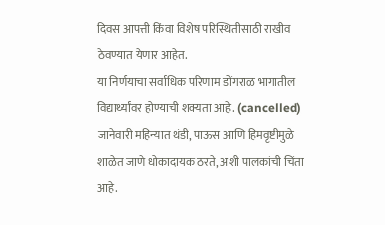दिवस आपत्ती किंवा विशेष परिस्थितीसाठी राखीव ठेवण्यात येणार आहेत.
या निर्णयाचा सर्वाधिक परिणाम डोंगराळ भागातील विद्यार्थ्यांवर होण्याची शक्यता आहे. (cancelled) जानेवारी महिन्यात थंडी, पाऊस आणि हिमवृष्टीमुळे शाळेत जाणे धोकादायक ठरते, अशी पालकांची चिंता आहे.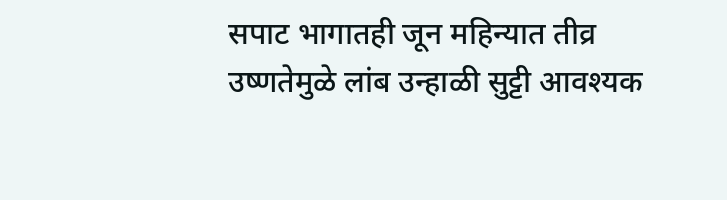सपाट भागातही जून महिन्यात तीव्र उष्णतेमुळे लांब उन्हाळी सुट्टी आवश्यक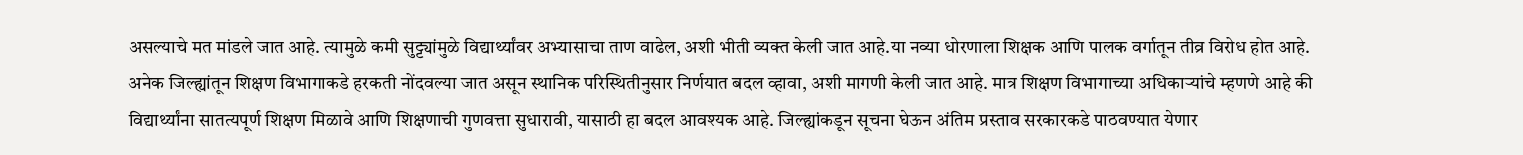असल्याचे मत मांडले जात आहे. त्यामुळे कमी सुट्ट्यांमुळे विद्यार्थ्यांवर अभ्यासाचा ताण वाढेल, अशी भीती व्यक्त केली जात आहे.या नव्या धोरणाला शिक्षक आणि पालक वर्गातून तीव्र विरोध होत आहे. अनेक जिल्ह्यांतून शिक्षण विभागाकडे हरकती नोंदवल्या जात असून स्थानिक परिस्थितीनुसार निर्णयात बदल व्हावा, अशी मागणी केली जात आहे. मात्र शिक्षण विभागाच्या अधिकाऱ्यांचे म्हणणे आहे की विद्यार्थ्यांना सातत्यपूर्ण शिक्षण मिळावे आणि शिक्षणाची गुणवत्ता सुधारावी, यासाठी हा बदल आवश्यक आहे. जिल्ह्यांकडून सूचना घेऊन अंतिम प्रस्ताव सरकारकडे पाठवण्यात येणार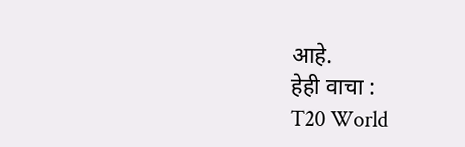आहे.
हेही वाचा :
T20 World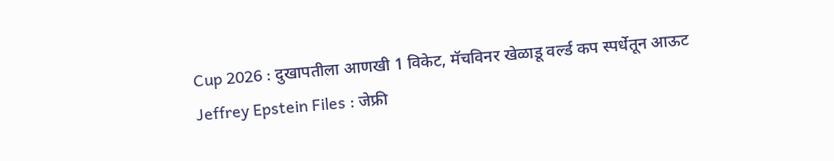Cup 2026 : दुखापतीला आणखी 1 विकेट, मॅचविनर खेळाडू वर्ल्ड कप स्पर्धेतून आऊट
Jeffrey Epstein Files : जेफ्री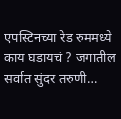एपस्टिनच्या रेड रुममध्ये काय घडायचं ? जगातील सर्वात सुंदर तरुणी…